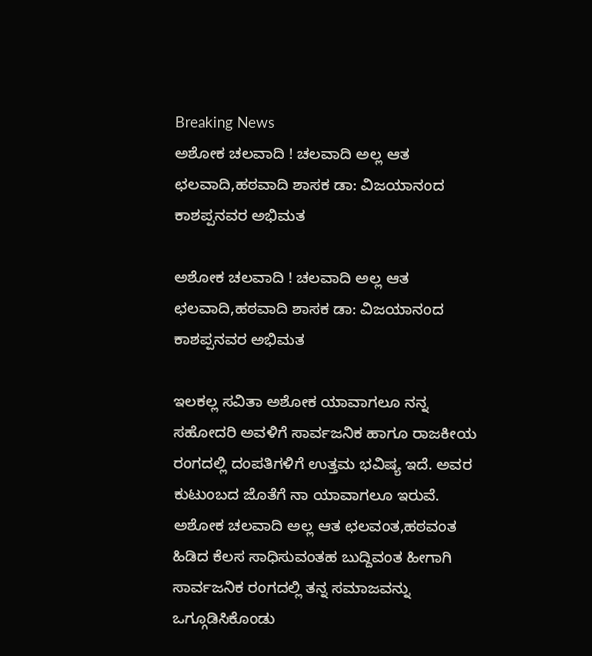Breaking News
ಅಶೋಕ ಚಲವಾದಿ ! ಚಲವಾದಿ ಅಲ್ಲ ಆತ ಛಲವಾದಿ,ಹಠವಾದಿ ಶಾಸಕ ಡಾ: ವಿಜಯಾನಂದ ಕಾಶಪ್ಪನವರ ಅಭಿಮತ

ಅಶೋಕ ಚಲವಾದಿ ! ಚಲವಾದಿ ಅಲ್ಲ ಆತ ಛಲವಾದಿ,ಹಠವಾದಿ ಶಾಸಕ ಡಾ: ವಿಜಯಾನಂದ ಕಾಶಪ್ಪನವರ ಅಭಿಮತ

ಇಲಕಲ್ಲ ಸವಿತಾ ಅಶೋಕ ಯಾವಾಗಲೂ ನನ್ನ ಸಹೋದರಿ ಅವಳಿಗೆ ಸಾರ್ವಜನಿಕ ಹಾಗೂ ರಾಜಕೀಯ ರಂಗದಲ್ಲಿ ದಂಪತಿಗಳಿಗೆ ಉತ್ತಮ ಭವಿಷ್ಯ ಇದೆ. ಅವರ ಕುಟುಂಬದ ಜೊತೆಗೆ ನಾ ಯಾವಾಗಲೂ ಇರುವೆ. ಅಶೋಕ ಚಲವಾದಿ ಅಲ್ಲ ಆತ ಛಲವಂತ,ಹಠವಂತ ಹಿಡಿದ ಕೆಲಸ ಸಾಧಿಸುವಂತಹ ಬುದ್ದಿವಂತ ಹೀಗಾಗಿ ಸಾರ್ವಜನಿಕ ರಂಗದಲ್ಲಿ ತನ್ನ ಸಮಾಜವನ್ನು ಒಗ್ಗೂಡಿಸಿಕೊಂಡು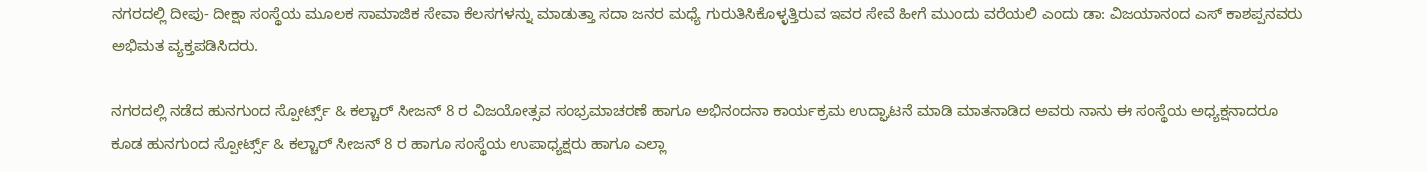ನಗರದಲ್ಲಿ ದೀಪು- ದೀಕ್ಷಾ ಸಂಸ್ಥೆಯ ಮೂಲಕ ಸಾಮಾಜಿಕ ಸೇವಾ ಕೆಲಸಗಳನ್ನು ಮಾಡುತ್ತಾ ಸದಾ ಜನರ ಮಧ್ಯೆ ಗುರುತಿಸಿಕೊಳ್ಳತ್ತಿರುವ ಇವರ ಸೇವೆ ಹೀಗೆ ಮುಂದು ವರೆಯಲಿ ಎಂದು ಡಾ: ವಿಜಯಾನಂದ ಎಸ್ ಕಾಶಪ್ಪನವರು ಅಭಿಮತ ವ್ಯಕ್ತಪಡಿಸಿದರು.

ನಗರದಲ್ಲಿ ನಡೆದ ಹುನಗುಂದ ಸ್ಪೋರ್ಟ್ಸ್ & ಕಲ್ಚಾರ್ ಸೀಜನ್ 8 ರ ವಿಜಯೋತ್ಸವ ಸಂಭ್ರಮಾಚರಣೆ ಹಾಗೂ ಅಭಿನಂದನಾ ಕಾರ್ಯಕ್ರಮ ಉದ್ಘಾಟನೆ ಮಾಡಿ ಮಾತನಾಡಿದ ಅವರು ನಾನು ಈ ಸಂಸ್ಥೆಯ ಅಧ್ಯಕ್ಷನಾದರೂ ಕೂಡ ಹುನಗುಂದ ಸ್ಪೋರ್ಟ್ಸ್ & ಕಲ್ಚಾರ್ ಸೀಜನ್ 8 ರ ಹಾಗೂ ಸಂಸ್ಥೆಯ ಉಪಾಧ್ಯಕ್ಷರು ಹಾಗೂ ಎಲ್ಲಾ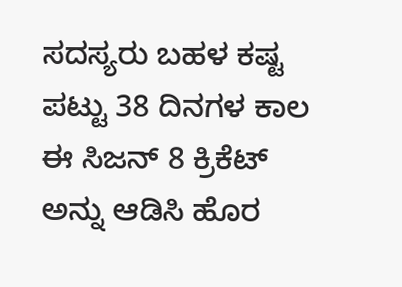ಸದಸ್ಯರು ಬಹಳ ಕಷ್ಟ ಪಟ್ಟು 38 ದಿನಗಳ ಕಾಲ ಈ ಸಿಜನ್ 8 ಕ್ರಿಕೆಟ್ ಅನ್ನು ಆಡಿಸಿ ಹೊರ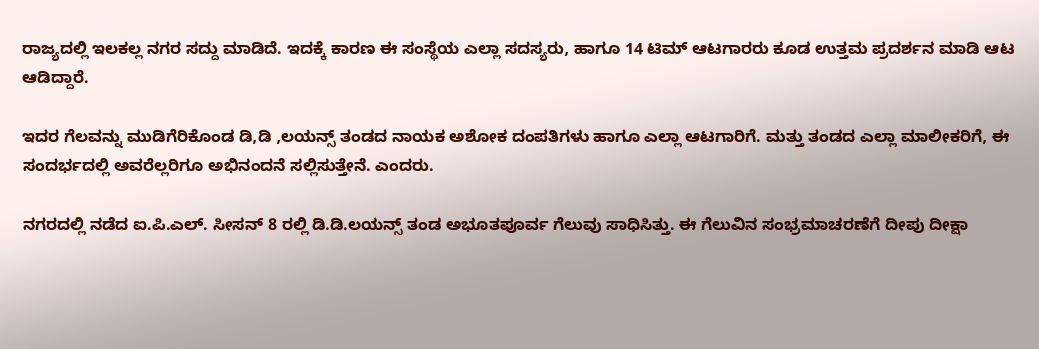ರಾಜ್ಯದಲ್ಲಿ ಇಲಕಲ್ಲ ನಗರ ಸದ್ದು ಮಾಡಿದೆ. ಇದಕ್ಕೆ ಕಾರಣ ಈ ಸಂಸ್ಥೆಯ ಎಲ್ಲಾ ಸದಸ್ಯರು, ಹಾಗೂ 14 ಟಿಮ್ ಆಟಗಾರರು ಕೂಡ ಉತ್ತಮ ಪ್ರದರ್ಶನ ಮಾಡಿ ಆಟ ಆಡಿದ್ದಾರೆ.

ಇದರ ಗೆಲವನ್ನು ಮುಡಿಗೆರಿಕೊಂಡ ಡಿ,ಡಿ ,ಲಯನ್ಸ್ ತಂಡದ ನಾಯಕ ಅಶೋಕ ದಂಪತಿಗಳು ಹಾಗೂ ಎಲ್ಲಾ ಆಟಗಾರಿಗೆ. ಮತ್ತು ತಂಡದ ಎಲ್ಲಾ ಮಾಲೀಕರಿಗೆ, ಈ ಸಂದರ್ಭದಲ್ಲಿ ಅವರೆಲ್ಲರಿಗೂ ಅಭಿನಂದನೆ ಸಲ್ಲಿಸುತ್ತೇನೆ. ಎಂದರು.

ನಗರದಲ್ಲಿ ನಡೆದ ಐ.ಪಿ.ಎಲ್. ಸೀಸನ್‌ 8 ರಲ್ಲಿ ಡಿ.ಡಿ.ಲಯನ್ಸ್‌ ತಂಡ ಅಭೂತಪೂರ್ವ ಗೆಲುವು ಸಾಧಿಸಿತ್ತು. ಈ ಗೆಲುವಿನ ಸಂಭ್ರಮಾಚರಣೆಗೆ ದೀಪು ದೀಕ್ಷಾ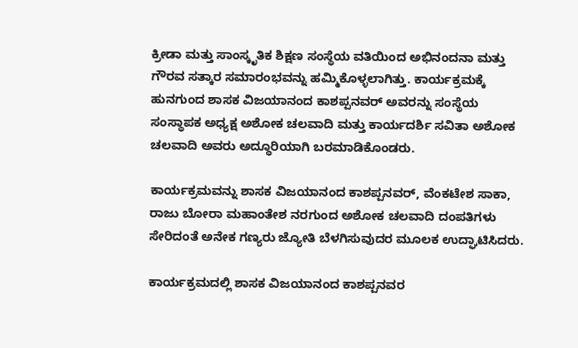ಕ್ರೀಡಾ ಮತ್ತು ಸಾಂಸ್ಕೃತಿಕ ಶಿಕ್ಷಣ ಸಂಸ್ಥೆಯ ವತಿಯಿಂದ ಅಭಿನಂದನಾ ಮತ್ತು ಗೌರವ ಸತ್ಕಾರ ಸಮಾರಂಭವನ್ನು ಹಮ್ಮಿಕೊಳ್ಳಲಾಗಿತ್ತು. ಕಾರ್ಯಕ್ರಮಕ್ಕೆ ಹುನಗುಂದ ಶಾಸಕ ವಿಜಯಾನಂದ ಕಾಶಪ್ಪನವರ್‌ ಅವರನ್ನು ಸಂಸ್ಥೆಯ ಸಂಸ್ಥಾಪಕ ಅಧ್ಯಕ್ಷ ಅಶೋಕ ಚಲವಾದಿ ಮತ್ತು ಕಾರ್ಯದರ್ಶಿ ಸವಿತಾ ಅಶೋಕ ಚಲವಾದಿ ಅವರು ಅದ್ಧೂರಿಯಾಗಿ ಬರಮಾಡಿಕೊಂಡರು.

ಕಾರ್ಯಕ್ರಮವನ್ನು ಶಾಸಕ ವಿಜಯಾನಂದ ಕಾಶಪ್ಪನವರ್‌, ವೆಂಕಟೇಶ ಸಾಕಾ, ರಾಜು ಬೋರಾ ಮಹಾಂತೇಶ ನರಗುಂದ ಅಶೋಕ ಚಲವಾದಿ ದಂಪತಿಗಳು ಸೇರಿದಂತೆ ಅನೇಕ ಗಣ್ಯರು ಜ್ಯೋತಿ ಬೆಳಗಿಸುವುದರ ಮೂಲಕ ಉದ್ಘಾಟಿಸಿದರು.

ಕಾರ್ಯಕ್ರಮದಲ್ಲಿ ಶಾಸಕ ವಿಜಯಾನಂದ ಕಾಶಪ್ಪನವರ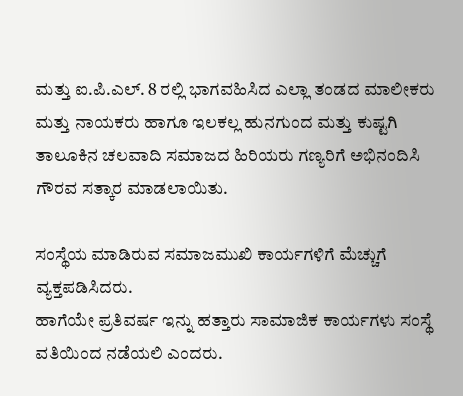ಮತ್ತು ಐ.ಪಿ.ಎಲ್. 8 ರಲ್ಲಿ ಭಾಗವಹಿಸಿದ ಎಲ್ಲಾ ತಂಡದ ಮಾಲೀಕರು ಮತ್ತು ನಾಯಕರು ಹಾಗೂ ಇಲಕಲ್ಲ ಹುನಗುಂದ ಮತ್ತು ಕುಷ್ಟಗಿ ತಾಲೂಕಿನ ಚಲವಾದಿ ಸಮಾಜದ ಹಿರಿಯರು ಗಣ್ಯರಿಗೆ ಅಭಿನಂದಿಸಿ ಗೌರವ ಸತ್ಕಾರ ಮಾಡಲಾಯಿತು.

ಸಂಸ್ಥೆಯ ಮಾಡಿರುವ ಸಮಾಜಮುಖಿ ಕಾರ್ಯಗಳಿಗೆ ಮೆಚ್ಚುಗೆ ವ್ಯಕ್ತಪಡಿಸಿದರು.
ಹಾಗೆಯೇ ಪ್ರತಿವರ್ಷ ಇನ್ನು ಹತ್ತಾರು ಸಾಮಾಜಿಕ ಕಾರ್ಯಗಳು ಸಂಸ್ಥೆ ವತಿಯಿಂದ ನಡೆಯಲಿ ಎಂದರು.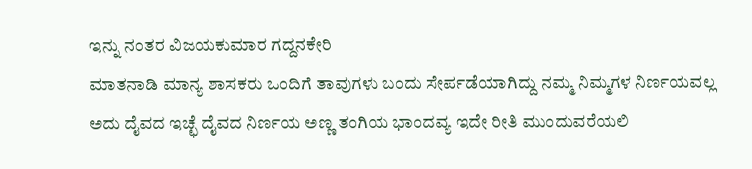ಇನ್ನು ನಂತರ ವಿಜಯಕುಮಾರ ಗದ್ದನಕೇರಿ
ಮಾತನಾಡಿ ಮಾನ್ಯ ಶಾಸಕರು ಒಂದಿಗೆ ತಾವುಗಳು ಬಂದು ಸೇರ್ಪಡೆಯಾಗಿದ್ದು ನಮ್ಮ ನಿಮ್ಮಗಳ ನಿರ್ಣಯವಲ್ಲ ಅದು ದೈವದ ಇಚ್ಛೆ ದೈವದ ನಿರ್ಣಯ ಅಣ್ಣ ತಂಗಿಯ ಭಾಂದವ್ಯ ಇದೇ ರೀತಿ ಮುಂದುವರೆಯಲಿ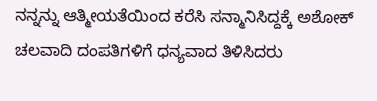ನನ್ನನ್ನು ಆತ್ಮೀಯತೆಯಿಂದ ಕರೆಸಿ ಸನ್ಮಾನಿಸಿದ್ದಕ್ಕೆ ಅಶೋಕ್ ಚಲವಾದಿ ದಂಪತಿಗಳಿಗೆ ಧನ್ಯವಾದ ತಿಳಿಸಿದರು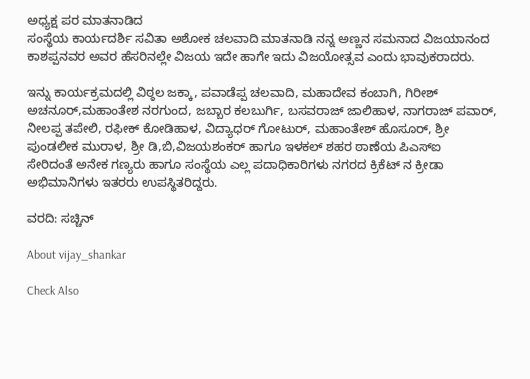ಅಧ್ಯಕ್ಷ ಪರ ಮಾತನಾಡಿದ
ಸಂಸ್ಥೆಯ ಕಾರ್ಯದರ್ಶಿ ಸವಿತಾ ಅಶೋಕ ಚಲವಾದಿ ಮಾತನಾಡಿ ನನ್ನ ಅಣ್ಣನ ಸಮನಾದ ವಿಜಯಾನಂದ ಕಾಶಪ್ಪನವರ ಅವರ ಹೆಸರಿನಲ್ಲೇ ವಿಜಯ ಇದೇ ಹಾಗೇ ಇದು ವಿಜಯೋತ್ಸವ ಎಂದು ಭಾವುಕರಾದರು.

ಇನ್ನು ಕಾರ್ಯಕ್ರಮದಲ್ಲಿ ವಿಠ್ಠಲ ಜಕ್ಕಾ, ಪವಾಡೆಪ್ಪ ಚಲವಾದಿ, ಮಹಾದೇವ ಕಂಬಾಗಿ, ಗಿರೀಶ್ ಅಚನೂರ್,ಮಹಾಂತೇಶ ನರಗುಂದ, ಜಬ್ಬಾರ ಕಲಬುರ್ಗಿ, ಬಸವರಾಜ್ ಜಾಲಿಹಾಳ, ನಾಗರಾಜ್ ಪವಾರ್, ನೀಲಪ್ಪ ತಪೇಲಿ, ರಫೀಕ್ ಕೋಡಿಹಾಳ, ವಿದ್ಯಾಧರ್ ಗೋಟುರ್, ಮಹಾಂತೇಶ್ ಹೊಸೂರ್, ಶ್ರೀ ಪುಂಡಲೀಕ ಮುರಾಳ, ಶ್ರೀ ಡಿ,ಬಿ,ವಿಜಯಶಂಕರ್ ಹಾಗೂ ಇಳಕಲ್ ಶಹರ ಠಾಣೆಯ ಪಿಎಸ್ಐ
ಸೇರಿದಂತೆ ಅನೇಕ ಗಣ್ಯರು ಹಾಗೂ ಸಂಸ್ಥೆಯ ಎಲ್ಲ ಪದಾಧಿಕಾರಿಗಳು ನಗರದ ಕ್ರಿಕೆಟ್ ನ ಕ್ರೀಡಾ ಅಭಿಮಾನಿಗಳು ಇತರರು ಉಪಸ್ಥಿತರಿದ್ದರು.

ವರದಿ: ಸಚ್ಚಿನ್

About vijay_shankar

Check Also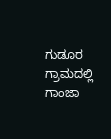ಗುಡೂರ ಗ್ರಾಮದಲ್ಲಿ ಗಾಂಜಾ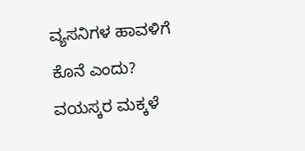ವ್ಯಸನಿಗಳ ಹಾವಳಿಗೆ ಕೊನೆ ಎಂದು? ವಯಸ್ಕರ ಮಕ್ಕಳೆ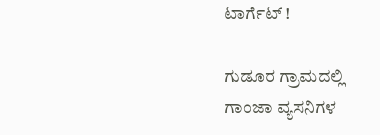ಟಾರ್ಗೆಟ್ !

ಗುಡೂರ ಗ್ರಾಮದಲ್ಲಿ ಗಾಂಜಾ ವ್ಯಸನಿಗಳ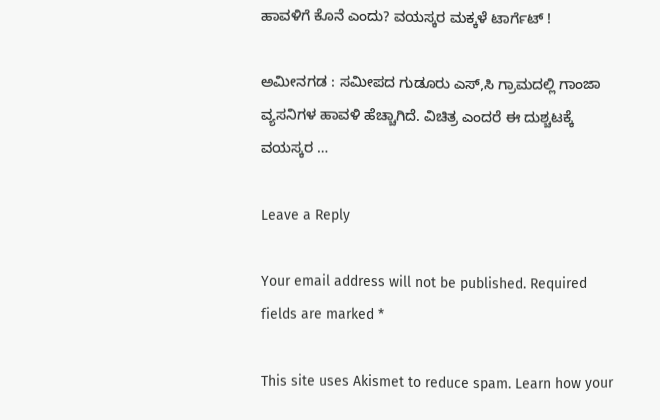ಹಾವಳಿಗೆ ಕೊನೆ ಎಂದು? ವಯಸ್ಕರ ಮಕ್ಕಳೆ ಟಾರ್ಗೆಟ್ !

ಅಮೀನಗಡ : ಸಮೀಪದ ಗುಡೂರು ಎಸ್,ಸಿ ಗ್ರಾಮದಲ್ಲಿ ಗಾಂಜಾ ವ್ಯಸನಿಗಳ ಹಾವಳಿ ಹೆಚ್ಚಾಗಿದೆ. ವಿಚಿತ್ರ ಎಂದರೆ ಈ ದುಶ್ಚಟಕ್ಕೆ ವಯಸ್ಕರ …

Leave a Reply

Your email address will not be published. Required fields are marked *

This site uses Akismet to reduce spam. Learn how your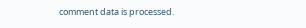comment data is processed.